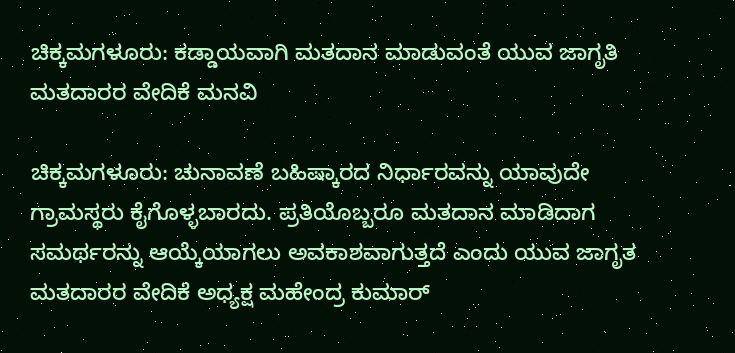ಚಿಕ್ಕಮಗಳೂರು: ಕಡ್ಡಾಯವಾಗಿ ಮತದಾನ ಮಾಡುವಂತೆ ಯುವ ಜಾಗೃತಿ ಮತದಾರರ ವೇದಿಕೆ ಮನವಿ

ಚಿಕ್ಕಮಗಳೂರು: ಚುನಾವಣೆ ಬಹಿಷ್ಕಾರದ ನಿರ್ಧಾರವನ್ನು ಯಾವುದೇ ಗ್ರಾಮಸ್ಥರು ಕೈಗೊಳ್ಳಬಾರದು. ಪ್ರತಿಯೊಬ್ಬರೂ ಮತದಾನ ಮಾಡಿದಾಗ ಸಮರ್ಥರನ್ನು ಆಯ್ಕೆಯಾಗಲು ಅವಕಾಶವಾಗುತ್ತದೆ ಎಂದು ಯುವ ಜಾಗೃತ ಮತದಾರರ ವೇದಿಕೆ ಅಧ್ಯಕ್ಷ ಮಹೇಂದ್ರ ಕುಮಾರ್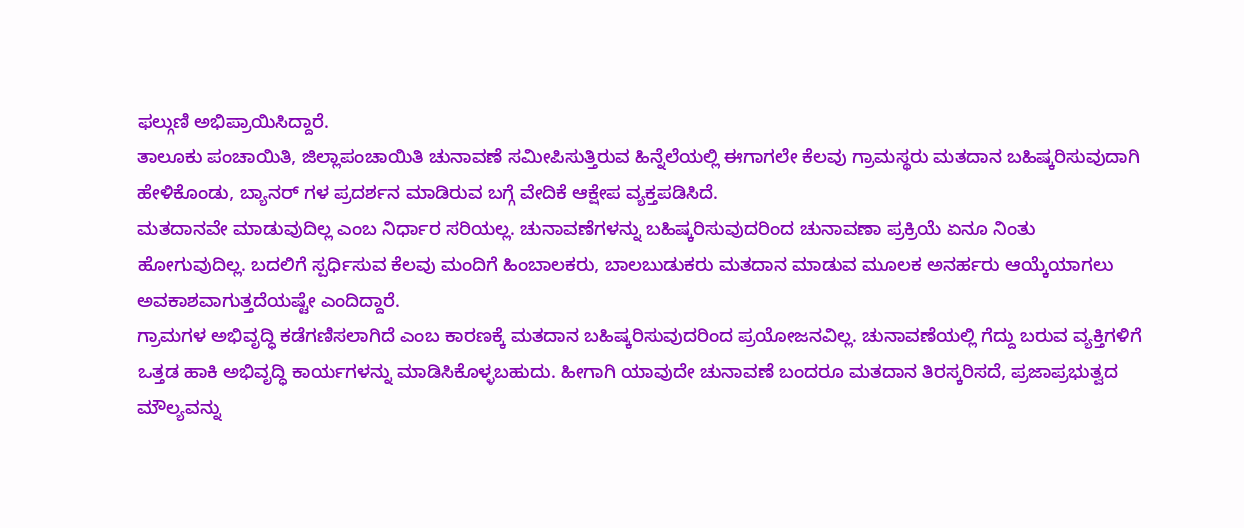ಫಲ್ಗುಣಿ ಅಭಿಪ್ರಾಯಿಸಿದ್ದಾರೆ.
ತಾಲೂಕು ಪಂಚಾಯಿತಿ, ಜಿಲ್ಲಾಪಂಚಾಯಿತಿ ಚುನಾವಣೆ ಸಮೀಪಿಸುತ್ತಿರುವ ಹಿನ್ನೆಲೆಯಲ್ಲಿ ಈಗಾಗಲೇ ಕೆಲವು ಗ್ರಾಮಸ್ಥರು ಮತದಾನ ಬಹಿಷ್ಕರಿಸುವುದಾಗಿ ಹೇಳಿಕೊಂಡು, ಬ್ಯಾನರ್ ಗಳ ಪ್ರದರ್ಶನ ಮಾಡಿರುವ ಬಗ್ಗೆ ವೇದಿಕೆ ಆಕ್ಷೇಪ ವ್ಯಕ್ತಪಡಿಸಿದೆ.
ಮತದಾನವೇ ಮಾಡುವುದಿಲ್ಲ ಎಂಬ ನಿರ್ಧಾರ ಸರಿಯಲ್ಲ. ಚುನಾವಣೆಗಳನ್ನು ಬಹಿಷ್ಕರಿಸುವುದರಿಂದ ಚುನಾವಣಾ ಪ್ರಕ್ರಿಯೆ ಏನೂ ನಿಂತು ಹೋಗುವುದಿಲ್ಲ. ಬದಲಿಗೆ ಸ್ಪರ್ಧಿಸುವ ಕೆಲವು ಮಂದಿಗೆ ಹಿಂಬಾಲಕರು, ಬಾಲಬುಡುಕರು ಮತದಾನ ಮಾಡುವ ಮೂಲಕ ಅನರ್ಹರು ಆಯ್ಕೆಯಾಗಲು ಅವಕಾಶವಾಗುತ್ತದೆಯಷ್ಟೇ ಎಂದಿದ್ದಾರೆ.
ಗ್ರಾಮಗಳ ಅಭಿವೃದ್ಧಿ ಕಡೆಗಣಿಸಲಾಗಿದೆ ಎಂಬ ಕಾರಣಕ್ಕೆ ಮತದಾನ ಬಹಿಷ್ಕರಿಸುವುದರಿಂದ ಪ್ರಯೋಜನವಿಲ್ಲ. ಚುನಾವಣೆಯಲ್ಲಿ ಗೆದ್ದು ಬರುವ ವ್ಯಕ್ತಿಗಳಿಗೆ ಒತ್ತಡ ಹಾಕಿ ಅಭಿವೃದ್ಧಿ ಕಾರ್ಯಗಳನ್ನು ಮಾಡಿಸಿಕೊಳ್ಳಬಹುದು. ಹೀಗಾಗಿ ಯಾವುದೇ ಚುನಾವಣೆ ಬಂದರೂ ಮತದಾನ ತಿರಸ್ಕರಿಸದೆ, ಪ್ರಜಾಪ್ರಭುತ್ವದ ಮೌಲ್ಯವನ್ನು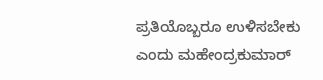ಪ್ರತಿಯೊಬ್ಬರೂ ಉಳಿಸಬೇಕು ಎಂದು ಮಹೇಂದ್ರಕುಮಾರ್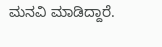ಮನವಿ ಮಾಡಿದ್ದಾರೆ.